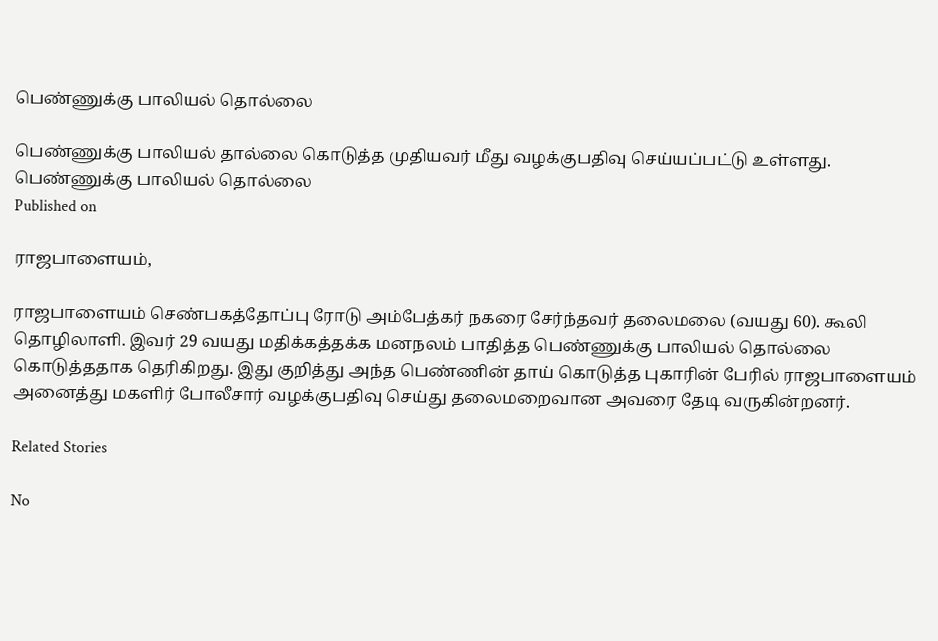பெண்ணுக்கு பாலியல் தொல்லை

பெண்ணுக்கு பாலியல் தால்லை கொடுத்த முதியவர் மீது வழக்குபதிவு செய்யப்பட்டு உள்ளது.
பெண்ணுக்கு பாலியல் தொல்லை
Published on

ராஜபாளையம்,

ராஜபாளையம் செண்பகத்தோப்பு ரோடு அம்பேத்கர் நகரை சேர்ந்தவர் தலைமலை (வயது 60). கூலி தொழிலாளி. இவர் 29 வயது மதிக்கத்தக்க மனநலம் பாதித்த பெண்ணுக்கு பாலியல் தொல்லை கொடுத்ததாக தெரிகிறது. இது குறித்து அந்த பெண்ணின் தாய் கொடுத்த புகாரின் பேரில் ராஜபாளையம் அனைத்து மகளிர் போலீசார் வழக்குபதிவு செய்து தலைமறைவான அவரை தேடி வருகின்றனர்.

Related Stories

No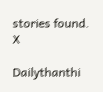stories found.
X

Dailythanthi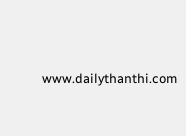www.dailythanthi.com